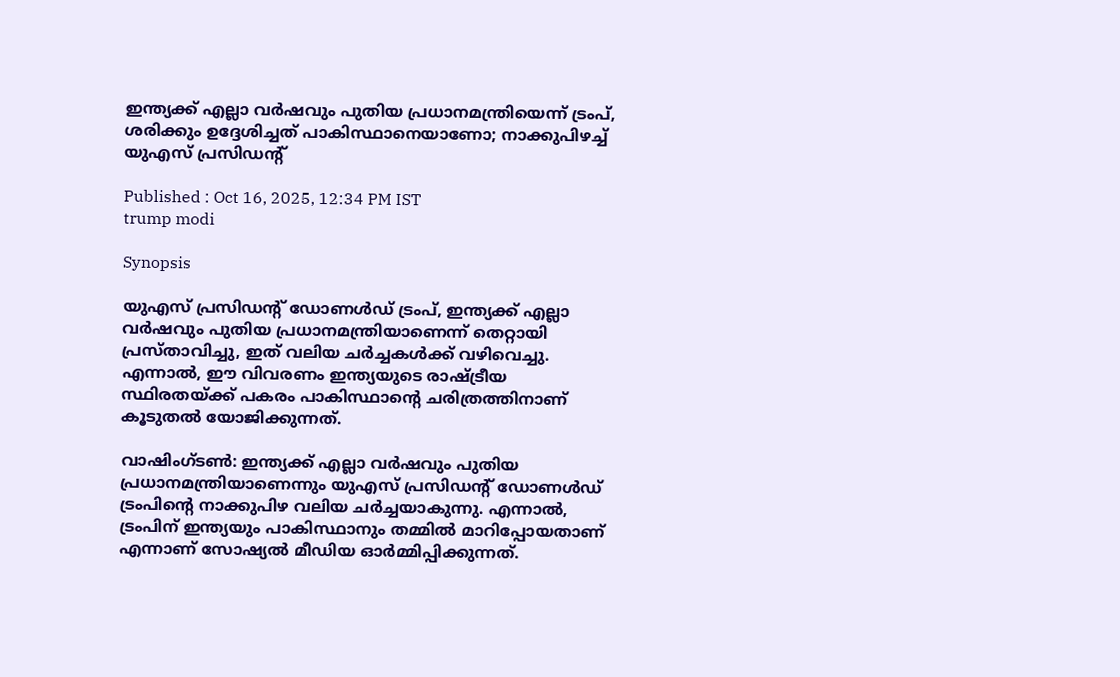ഇന്ത്യക്ക് എല്ലാ വർഷവും പുതിയ പ്രധാനമന്ത്രിയെന്ന് ട്രംപ്, ശരിക്കും ഉദ്ദേശിച്ചത് പാകിസ്ഥാനെയാണോ; നാക്കുപിഴച്ച് യുഎസ് പ്രസിഡന്‍റ്

Published : Oct 16, 2025, 12:34 PM IST
trump modi

Synopsis

യുഎസ് പ്രസിഡന്‍റ് ഡോണൾഡ് ട്രംപ്, ഇന്ത്യക്ക് എല്ലാ വർഷവും പുതിയ പ്രധാനമന്ത്രിയാണെന്ന് തെറ്റായി പ്രസ്താവിച്ചു, ഇത് വലിയ ചർച്ചകൾക്ക് വഴിവെച്ചു. എന്നാൽ, ഈ വിവരണം ഇന്ത്യയുടെ രാഷ്ട്രീയ സ്ഥിരതയ്ക്ക് പകരം പാകിസ്ഥാന്‍റെ ചരിത്രത്തിനാണ് കൂടുതൽ യോജിക്കുന്നത്.

വാഷിംഗ്ടൺ: ഇന്ത്യക്ക് എല്ലാ വർഷവും പുതിയ പ്രധാനമന്ത്രിയാണെന്നും യുഎസ് പ്രസിഡന്‍റ് ഡോണൾഡ് ട്രംപിന്‍റെ നാക്കുപിഴ വലിയ ചർച്ചയാകുന്നു. എന്നാൽ, ട്രംപിന് ഇന്ത്യയും പാകിസ്ഥാനും തമ്മിൽ മാറിപ്പോയതാണ് എന്നാണ് സോഷ്യൽ മീഡിയ ഓര്‍മ്മിപ്പിക്കുന്നത്.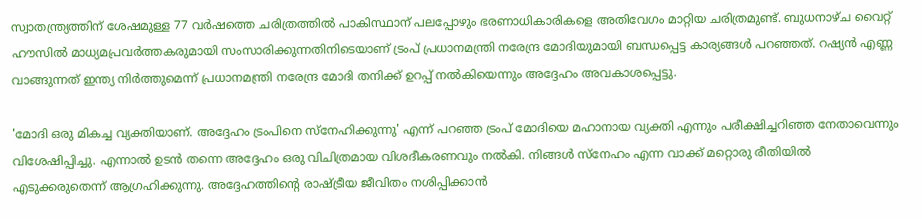സ്വാതന്ത്ര്യത്തിന് ശേഷമുള്ള 77 വർഷത്തെ ചരിത്രത്തിൽ പാകിസ്ഥാന് പലപ്പോഴും ഭരണാധികാരികളെ അതിവേഗം മാറ്റിയ ചരിത്രമുണ്ട്. ബുധനാഴ്ച വൈറ്റ് ഹൗസിൽ മാധ്യമപ്രവർത്തകരുമായി സംസാരിക്കുന്നതിനിടെയാണ് ട്രംപ് പ്രധാനമന്ത്രി നരേന്ദ്ര മോദിയുമായി ബന്ധപ്പെട്ട കാര്യങ്ങൾ പറഞ്ഞത്. റഷ്യൻ എണ്ണ വാങ്ങുന്നത് ഇന്ത്യ നിർത്തുമെന്ന് പ്രധാനമന്ത്രി നരേന്ദ്ര മോദി തനിക്ക് ഉറപ്പ് നൽകിയെന്നും അദ്ദേഹം അവകാശപ്പെട്ടു.

'മോദി ഒരു മികച്ച വ്യക്തിയാണ്. അദ്ദേഹം ട്രംപിനെ സ്നേഹിക്കുന്നു' എന്ന് പറഞ്ഞ ട്രംപ് മോദിയെ മഹാനായ വ്യക്തി എന്നും പരീക്ഷിച്ചറിഞ്ഞ നേതാവെന്നും വിശേഷിപ്പിച്ചു. എന്നാൽ ഉടൻ തന്നെ അദ്ദേഹം ഒരു വിചിത്രമായ വിശദീകരണവും നൽകി. നിങ്ങൾ സ്നേഹം എന്ന വാക്ക് മറ്റൊരു രീതിയിൽ എടുക്കരുതെന്ന് ആഗ്രഹിക്കുന്നു. അദ്ദേഹത്തിന്‍റെ രാഷ്ട്രീയ ജീവിതം നശിപ്പിക്കാൻ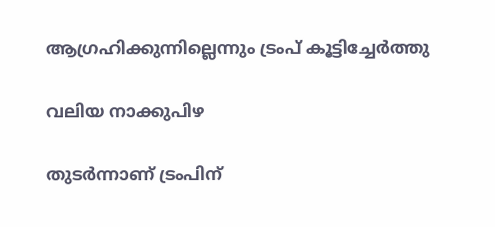ആഗ്രഹിക്കുന്നില്ലെന്നും ട്രംപ് കൂട്ടിച്ചേര്‍ത്തു

വലിയ നാക്കുപിഴ

തുടർന്നാണ് ട്രംപിന്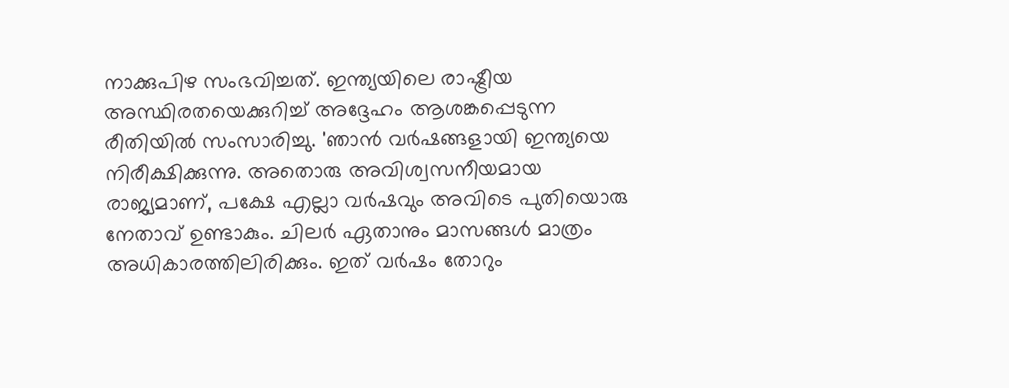നാക്കുപിഴ സംഭവിച്ചത്. ഇന്ത്യയിലെ രാഷ്ട്രീയ അസ്ഥിരതയെക്കുറിച്ച് അദ്ദേഹം ആശങ്കപ്പെടുന്ന രീതിയിൽ സംസാരിച്ചു. 'ഞാൻ വർഷങ്ങളായി ഇന്ത്യയെ നിരീക്ഷിക്കുന്നു. അതൊരു അവിശ്വസനീയമായ രാജ്യമാണ്, പക്ഷേ എല്ലാ വർഷവും അവിടെ പുതിയൊരു നേതാവ് ഉണ്ടാകും. ചിലർ ഏതാനും മാസങ്ങൾ മാത്രം അധികാരത്തിലിരിക്കും. ഇത് വർഷം തോറും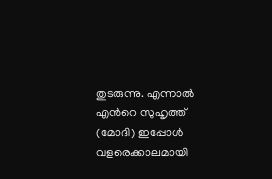തുടരുന്നു. എന്നാൽ എന്‍റെ സുഹൃത്ത് (മോദി) ഇപ്പോൾ വളരെക്കാലമായി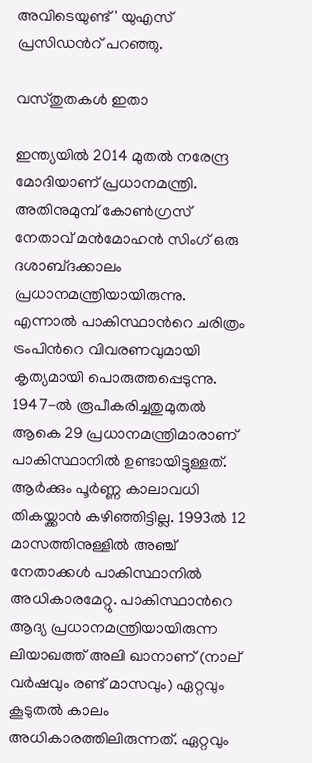അവിടെയുണ്ട്' യുഎസ് പ്രസിഡന്‍റ് പറഞ്ഞു.

വസ്തുതകൾ ഇതാ

ഇന്ത്യയിൽ 2014 മുതൽ നരേന്ദ്ര മോദിയാണ് പ്രധാനമന്ത്രി. അതിനുമുമ്പ് കോൺഗ്രസ് നേതാവ് മൻമോഹൻ സിംഗ് ഒരു ദശാബ്‍ദക്കാലം പ്രധാനമന്ത്രിയായിരുന്നു. എന്നാൽ പാകിസ്ഥാന്‍റെ ചരിത്രം ട്രംപിന്‍റെ വിവരണവുമായി കൃത്യമായി പൊരുത്തപ്പെടുന്നു. 1947-ൽ രൂപീകരിച്ചതുമുതൽ ആകെ 29 പ്രധാനമന്ത്രിമാരാണ് പാകിസ്ഥാനിൽ ഉണ്ടായിട്ടുള്ളത്. ആർക്കും പൂർണ്ണ കാലാവധി തികയ്ക്കാൻ കഴിഞ്ഞിട്ടില്ല. 1993ൽ 12 മാസത്തിനുള്ളിൽ അഞ്ച് നേതാക്കൾ പാകിസ്ഥാനിൽ അധികാരമേറ്റു. പാകിസ്ഥാന്‍റെ ആദ്യ പ്രധാനമന്ത്രിയായിരുന്ന ലിയാഖത്ത് അലി ഖാനാണ് (നാല് വർഷവും രണ്ട് മാസവും) ഏറ്റവും കൂടുതൽ കാലം അധികാരത്തിലിരുന്നത്. ഏറ്റവും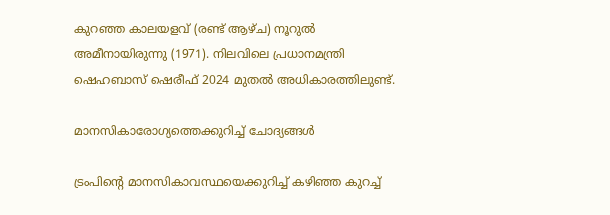കുറഞ്ഞ കാലയളവ് (രണ്ട് ആഴ്ച) നൂറുൽ അമീനായിരുന്നു (1971). നിലവിലെ പ്രധാനമന്ത്രി ഷെഹബാസ് ഷെരീഫ് 2024 മുതൽ അധികാരത്തിലുണ്ട്.

മാനസികാരോഗ്യത്തെക്കുറിച്ച് ചോദ്യങ്ങൾ

ട്രംപിന്‍റെ മാനസികാവസ്ഥയെക്കുറിച്ച് കഴിഞ്ഞ കുറച്ച്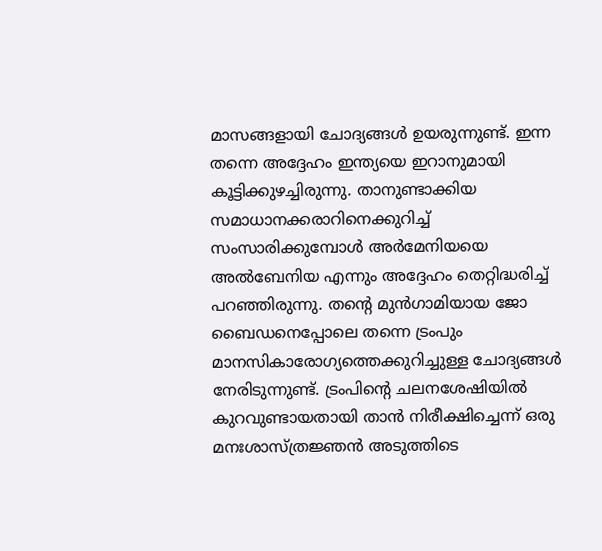മാസങ്ങളായി ചോദ്യങ്ങൾ ഉയരുന്നുണ്ട്. ഇന്ന തന്നെ അദ്ദേഹം ഇന്ത്യയെ ഇറാനുമായി കൂട്ടിക്കുഴച്ചിരുന്നു. താനുണ്ടാക്കിയ സമാധാനക്കരാറിനെക്കുറിച്ച് സംസാരിക്കുമ്പോൾ അർമേനിയയെ അൽബേനിയ എന്നും അദ്ദേഹം തെറ്റിദ്ധരിച്ച് പറഞ്ഞിരുന്നു. തന്‍റെ മുൻഗാമിയായ ജോ ബൈഡനെപ്പോലെ തന്നെ ട്രംപും മാനസികാരോഗ്യത്തെക്കുറിച്ചുള്ള ചോദ്യങ്ങൾ നേരിടുന്നുണ്ട്. ട്രംപിന്‍റെ ചലനശേഷിയിൽ കുറവുണ്ടായതായി താൻ നിരീക്ഷിച്ചെന്ന് ഒരു മനഃശാസ്ത്രജ്ഞൻ അടുത്തിടെ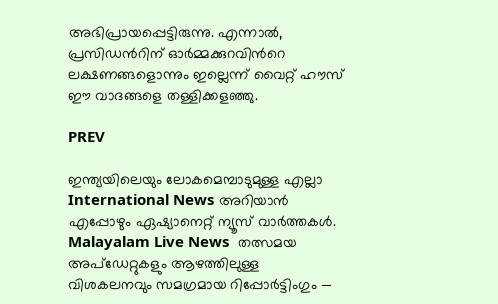അഭിപ്രായപ്പെട്ടിരുന്നു. എന്നാൽ, പ്രസിഡന്‍റിന് ഓർമ്മക്കുറവിന്‍റെ ലക്ഷണങ്ങളൊന്നും ഇല്ലെന്ന് വൈറ്റ് ഹൗസ് ഈ വാദങ്ങളെ തള്ളിക്കളഞ്ഞു.

PREV

ഇന്ത്യയിലെയും ലോകമെമ്പാടുമുള്ള എല്ലാ International News അറിയാൻ എപ്പോഴും ഏഷ്യാനെറ്റ് ന്യൂസ് വാർത്തകൾ. Malayalam Live News  തത്സമയ അപ്‌ഡേറ്റുകളും ആഴത്തിലുള്ള വിശകലനവും സമഗ്രമായ റിപ്പോർട്ടിംഗും —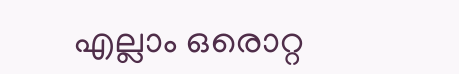എല്ലാം ഒരൊറ്റ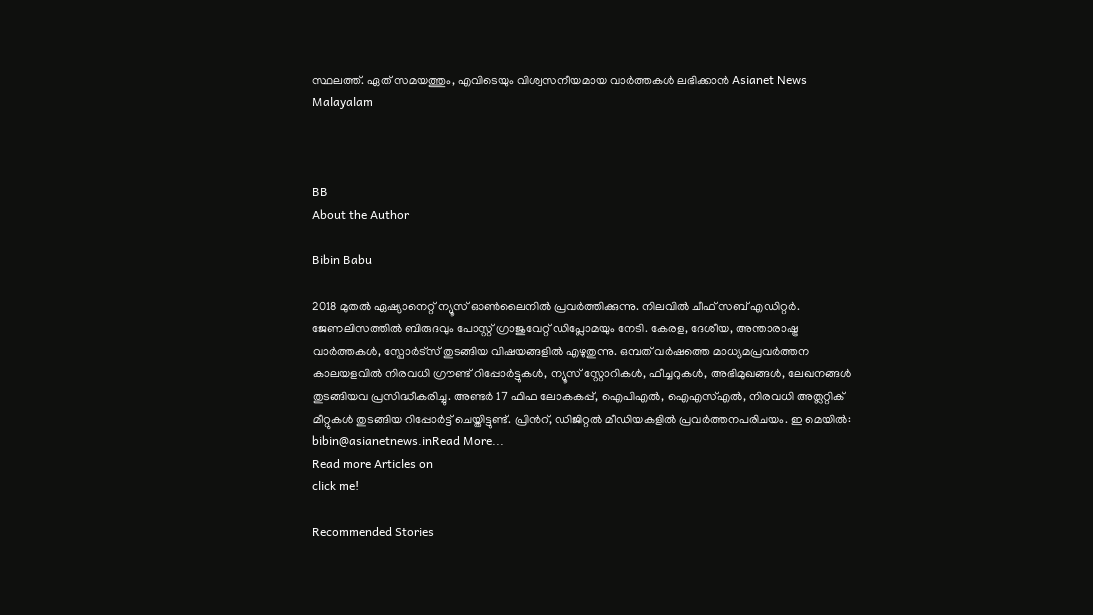സ്ഥലത്ത്. ഏത് സമയത്തും, എവിടെയും വിശ്വസനീയമായ വാർത്തകൾ ലഭിക്കാൻ Asianet News Malayalam



BB
About the Author

Bibin Babu

2018 മുതല്‍ ഏഷ്യാനെറ്റ് ന്യൂസ് ഓണ്‍ലൈനില്‍ പ്രവര്‍ത്തിക്കുന്നു. നിലവില്‍ ചീഫ് സബ് എഡിറ്റർ. ജേണലിസത്തില്‍ ബിരുദവും പോസ്റ്റ് ഗ്രാജുവേറ്റ് ഡിപ്ലോമയും നേടി. കേരള, ദേശീയ, അന്താരാഷ്ട്ര വാര്‍ത്തകള്‍, സ്പോര്‍ട്സ് തുടങ്ങിയ വിഷയങ്ങളില്‍ എഴുതുന്നു. ഒമ്പത് വര്‍ഷത്തെ മാധ്യമപ്രവര്‍ത്തന കാലയളവില്‍ നിരവധി ഗ്രൗണ്ട് റിപ്പോര്‍ട്ടുകള്‍, ന്യൂസ് സ്റ്റോറികള്‍, ഫീച്ചറുകള്‍, അഭിമുഖങ്ങള്‍, ലേഖനങ്ങള്‍ തുടങ്ങിയവ പ്രസിദ്ധീകരിച്ചു. അണ്ടര്‍ 17 ഫിഫ ലോകകപ്പ്, ഐപിഎൽ, ഐഎസ്എൽ, നിരവധി അത്ലറ്റിക് മീറ്റുകൾ തുടങ്ങിയ റിപ്പോര്‍ട്ട് ചെയ്തിട്ടുണ്ട്. പ്രിന്‍റ്, ഡിജിറ്റല്‍ മീഡിയകളില്‍ പ്രവര്‍ത്തനപരിചയം. ഇ മെയില്‍: bibin@asianetnews.inRead More...
Read more Articles on
click me!

Recommended Stories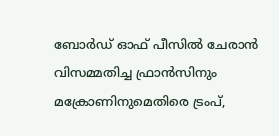ബോർഡ് ഓഫ് പീസിൽ ചേരാൻ വിസമ്മതിച്ച ഫ്രാൻസിനും മക്രോണിനുമെതിരെ ട്രംപ്,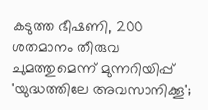കടുത്ത ഭീഷണി, 200 ശതമാനം തീരുവ ചുമത്തുമെന്ന് മുന്നറിയിപ്പ്
'യുദ്ധത്തിലേ അവസാനിക്കൂ';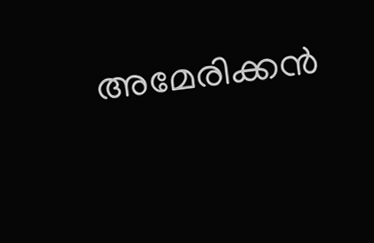അമേരിക്കൻ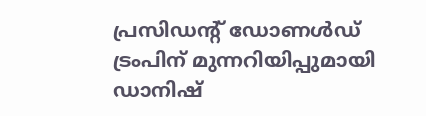പ്രസിഡൻ്റ് ഡോണൾഡ് ട്രംപിന് മുന്നറിയിപ്പുമായി ഡാനിഷ്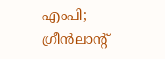എംപി; ഗ്രീൻലാൻ്റ്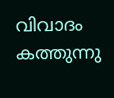വിവാദം കത്തുന്നു